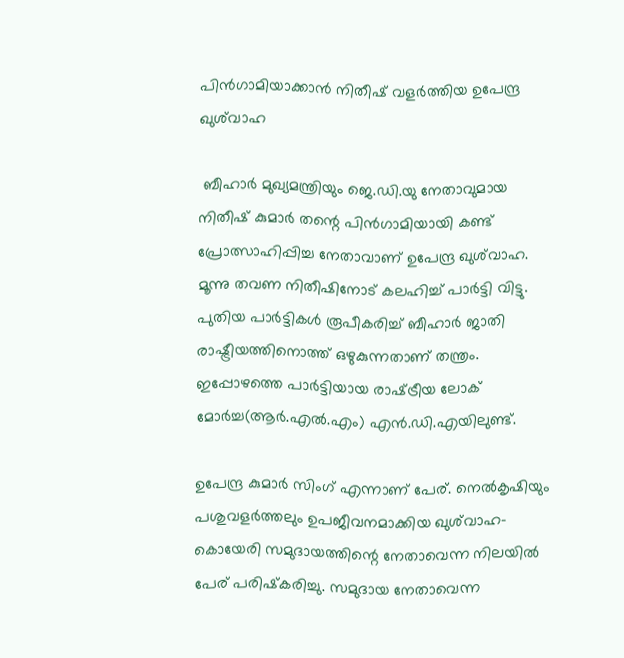പിൻഗാമിയാക്കാൻ നിതീഷ് വളർത്തിയ ഉപേന്ദ്ര ഖുശ്‌വാഹ

 ബീഹാർ മുഖ്യമന്ത്രിയും ജെ.ഡി.യു നേതാവുമായ നിതീഷ് കുമാർ തന്റെ പിൻഗാമിയായി കണ്ട് പ്രോത്സാഹിപ്പിച്ച നേതാവാണ് ഉപേന്ദ്ര ഖുശ്‌വാഹ. മൂന്നു തവണ നിതീഷിനോട് കലഹിച്ച് പാർട്ടി വിട്ടു. പുതിയ പാർട്ടികൾ രൂപീകരിച്ച് ബീഹാർ ജാതി രാഷ്ട്രീയത്തിനൊത്ത് ഒഴുകുന്നതാണ് തന്ത്രം. ഇപ്പോഴത്തെ പാർട്ടിയായ രാഷ്‌ട്രീയ ലോക് മോർച്ച(ആർ.എൽ.എം) എൻ.ഡി.എയിലുണ്ട്.

ഉപേന്ദ്ര കുമാർ സിംഗ് എന്നാണ് പേര്. നെൽകൃഷിയും പശുവളർത്തലും ഉപജീവനമാക്കിയ ഖുശ്‌വാഹ-കൊയേരി സമുദായത്തിന്റെ നേതാവെന്ന നിലയിൽ പേര് പരിഷ്‌കരിച്ചു. സമുദായ നേതാവെന്ന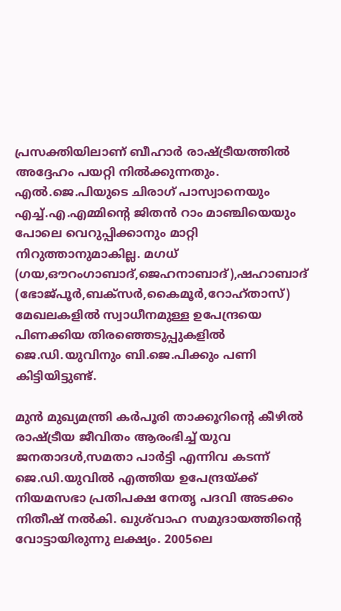പ്രസക്തിയിലാണ് ബീഹാർ രാഷ്‌ട്രീയത്തിൽ അദ്ദേഹം പയറ്റി നിൽക്കുന്നതും. എൽ.ജെ.പിയുടെ ചിരാഗ് പാസ്വാനെയും എച്ച്.എ.എമ്മിന്റെ ജിതൻ റാം മാഞ്ചിയെയും പോലെ വെറുപ്പിക്കാനും മാറ്റി നിറുത്താനുമാകില്ല. മഗധ് (ഗയ,ഔറംഗാബാദ്,ജെഹനാബാദ്),ഷഹാബാദ് (ഭോജ്പൂർ,ബക്‌സർ,കൈമൂർ,റോഹ്‌താസ്) മേഖലകളിൽ സ്വാധീനമുള്ള ഉപേന്ദ്രയെ പിണക്കിയ തിരഞ്ഞെടുപ്പുകളിൽ ജെ.ഡി.യുവിനും ബി.ജെ.പിക്കും പണി കിട്ടിയിട്ടുണ്ട്.

മുൻ മുഖ്യമന്ത്രി കർപൂരി താക്കൂറിന്റെ കീഴിൽ രാഷ്ട്രീയ ജീവിതം ആരംഭിച്ച് യുവ ജനതാദൾ,സമതാ പാർട്ടി എന്നിവ കടന്ന് ജെ.ഡി.യുവിൽ എത്തിയ ഉപേന്ദ്രയ്‌ക്ക് നിയമസഭാ പ്രതിപക്ഷ നേതൃ പദവി അടക്കം നിതീഷ് നൽകി. ഖുശ്‌വാഹ സമുദായത്തിന്റെ വോട്ടായിരുന്നു ലക്ഷ്യം. 2005ലെ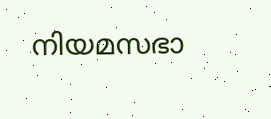നിയമസഭാ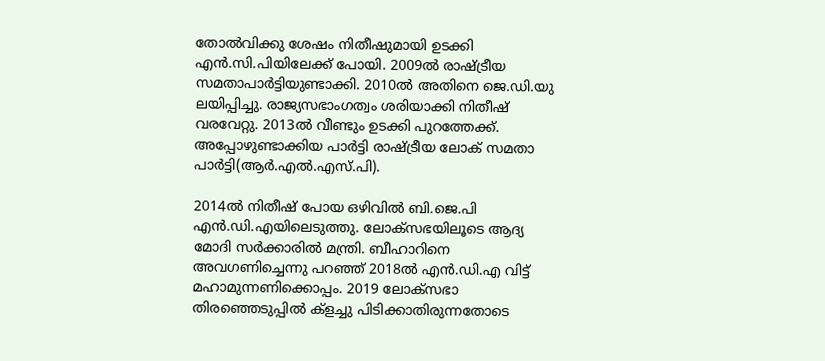തോൽവിക്കു ശേഷം നിതീഷുമായി ഉടക്കി എൻ.സി.പിയിലേക്ക് പോയി. 2009ൽ രാഷ്‌ട്രീയ സമതാപാർട്ടിയുണ്ടാക്കി. 2010ൽ അതിനെ ജെ.ഡി.യു ലയിപ്പിച്ചു. രാജ്യസഭാംഗത്വം ശരിയാക്കി നിതീഷ് വരവേറ്റു. 2013ൽ വീണ്ടും ഉടക്കി പുറത്തേക്ക്. അപ്പോഴുണ്ടാക്കിയ പാർട്ടി രാഷ്‌ട്രീയ ലോക് സമതാ പാർട്ടി(ആർ.എൽ.എസ്.പി).

2014ൽ നിതീഷ് പോയ ഒഴിവിൽ ബി.ജെ.പി എൻ.ഡി.എയിലെടുത്തു. ലോക്‌സഭയിലൂടെ ആദ്യ മോദി സർക്കാരിൽ മന്ത്രി. ബീഹാറിനെ അവഗണിച്ചെന്നു പറഞ്ഞ് 2018ൽ എൻ.ഡി.എ വിട്ട് മഹാമുന്നണിക്കൊപ്പം. 2019 ലോക്‌സഭാ തിരഞ്ഞെടുപ്പിൽ ക്ളച്ചു പിടിക്കാതിരുന്നതോടെ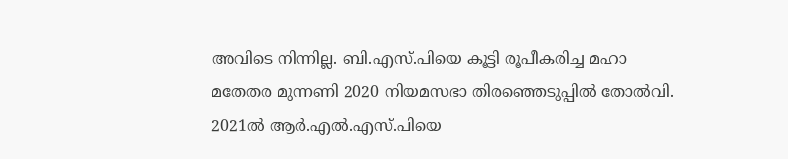അവിടെ നിന്നില്ല. ബി.എസ്.പിയെ കൂട്ടി രൂപീകരിച്ച മഹാ മതേതര മുന്നണി 2020 നിയമസഭാ തിരഞ്ഞെടുപ്പിൽ തോൽവി. 2021ൽ ആർ.എൽ.എസ്.പിയെ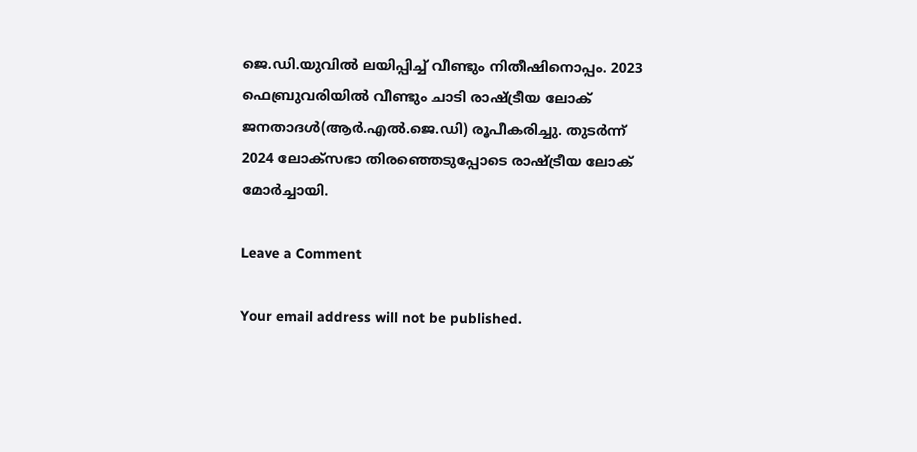ജെ.ഡി.യുവിൽ ലയിപ്പിച്ച് വീണ്ടും നിതീഷിനൊപ്പം. 2023 ഫെബ്രുവരിയിൽ വീണ്ടും ചാടി രാഷ്‌ട്രീയ ലോക് ജനതാദൾ(ആർ.എൽ.ജെ.ഡി) രൂപീകരിച്ചു. തുടർന്ന് 2024 ലോക്‌സഭാ തിരഞ്ഞെടുപ്പോടെ രാഷ്‌ട്രീയ ലോക് മോർച്ചായി.

Leave a Comment

Your email address will not be published.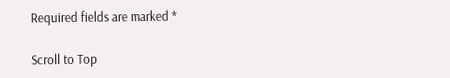Required fields are marked *

Scroll to Top